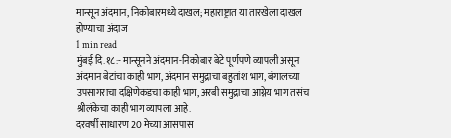मान्सून अंदमान, निकोबारमध्ये दाखल; महाराष्ट्रात या तारखेला दाखल होण्याचा अंदाज
1 min read
मुंबई दि.१८:- मान्सूनने अंदमान-निकोबार बेटे पूर्णपणे व्यापली असून अंदमान बेटांचा काही भाग, अंदमान समुद्राचा बहुतांश भाग, बंगालच्या उपसागराचा दक्षिणेकडचा काही भाग, अरबी समुद्राचा आग्नेय भाग तसंच श्रीलंकेचा काही भाग व्यापला आहे.
दरवर्षी साधारण 20 मेच्या आसपास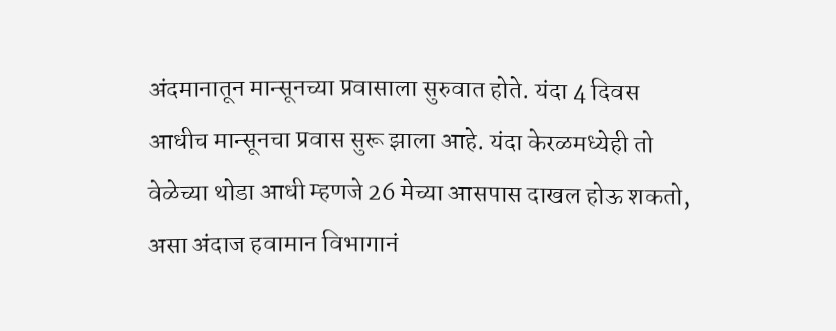अंदमानातून मान्सूनच्या प्रवासाला सुरुवात होते. यंदा 4 दिवस आधीच मान्सूनचा प्रवास सुरू झाला आहे. यंदा केरळमध्येही तो वेळेच्या थोडा आधी म्हणजे 26 मेच्या आसपास दाखल होऊ शकतो, असा अंदाज हवामान विभागानं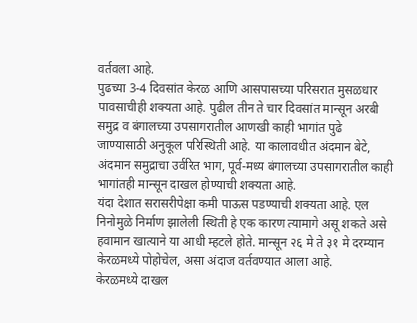वर्तवला आहे.
पुढच्या 3-4 दिवसांत केरळ आणि आसपासच्या परिसरात मुसळधार पावसाचीही शक्यता आहे. पुढील तीन ते चार दिवसांत मान्सून अरबी समुद्र व बंगालच्या उपसागरातील आणखी काही भागांत पुढे जाण्यासाठी अनुकूल परिस्थिती आहे. या कालावधीत अंदमान बेटे, अंदमान समुद्राचा उर्वरित भाग, पूर्व-मध्य बंगालच्या उपसागरातील काही भागांतही मान्सून दाखल होण्याची शक्यता आहे.
यंदा देशात सरासरीपेक्षा कमी पाऊस पडण्याची शक्यता आहे. एल निनोमुळे निर्माण झालेली स्थिती हे एक कारण त्यामागे असू शकते असे हवामान खात्याने या आधी म्हटले होते. मान्सून २६ मे ते ३१ मे दरम्यान केरळमध्ये पोहोचेल, असा अंदाज वर्तवण्यात आला आहे.
केरळमध्ये दाखल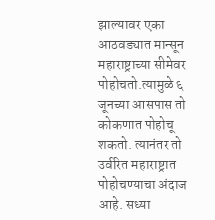झाल्यावर एका आठवड्यात मान्सून महाराष्ट्राच्या सीमेवर पोहोचतो.त्यामुळे ६ जूनच्या आसपास तो कोकणात पोहोचू शकतो. त्यानंतर तो उर्वरित महाराष्ट्रात पोहोचण्याचा अंदाज आहे. सध्या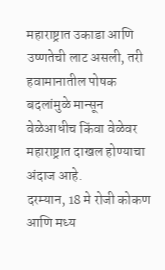महाराष्ट्रात उकाडा आणि उष्णतेची लाट असली, तरी हवामानातील पोषक बदलांमुळे मान्सून वेळेआधीच किंवा वेळेवर महाराष्ट्रात दाखल होण्याचा अंदाज आहे.
दरम्यान, 18 मे रोजी कोकण आणि मध्य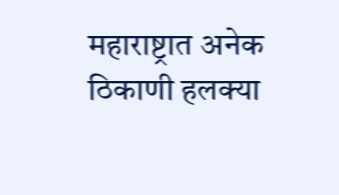महाराष्ट्रात अनेक ठिकाणी हलक्या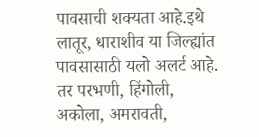पावसाची शक्यता आहे.इथे लातूर, धाराशीव या जिल्ह्यांत पावसासाठी यलो अलर्ट आहे. तर परभणी, हिंगोली, अकोला, अमरावती,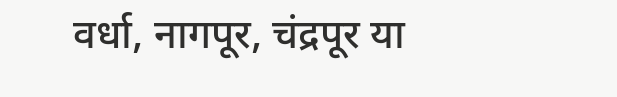वर्धा, नागपूर, चंद्रपूर या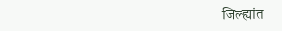जिल्ह्यांत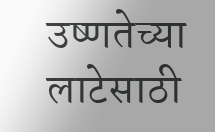उष्णतेच्या लाटेसाठी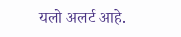यलो अलर्ट आहे.